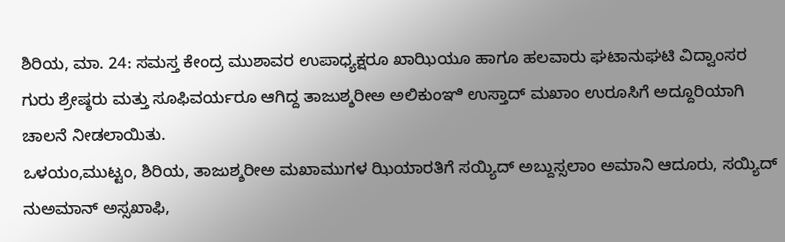ಶಿರಿಯ, ಮಾ. 24: ಸಮಸ್ತ ಕೇಂದ್ರ ಮುಶಾವರ ಉಪಾಧ್ಯಕ್ಷರೂ ಖಾಝಿಯೂ ಹಾಗೂ ಹಲವಾರು ಘಟಾನುಘಟಿ ವಿದ್ವಾಂಸರ ಗುರು ಶ್ರೇಷ್ಠರು ಮತ್ತು ಸೂಫಿವರ್ಯರೂ ಆಗಿದ್ದ ತಾಜುಶ್ಶರೀಅ ಅಲಿಕುಂಞಿ ಉಸ್ತಾದ್ ಮಖಾಂ ಉರೂಸಿಗೆ ಅದ್ದೂರಿಯಾಗಿ ಚಾಲನೆ ನೀಡಲಾಯಿತು.
ಒಳಯಂ,ಮುಟ್ಟಂ, ಶಿರಿಯ, ತಾಜುಶ್ಶರೀಅ ಮಖಾಮುಗಳ ಝಿಯಾರತಿಗೆ ಸಯ್ಯಿದ್ ಅಬ್ದುಸ್ಸಲಾಂ ಅಮಾನಿ ಆದೂರು, ಸಯ್ಯಿದ್ ನುಅಮಾನ್ ಅಸ್ಸಖಾಫಿ,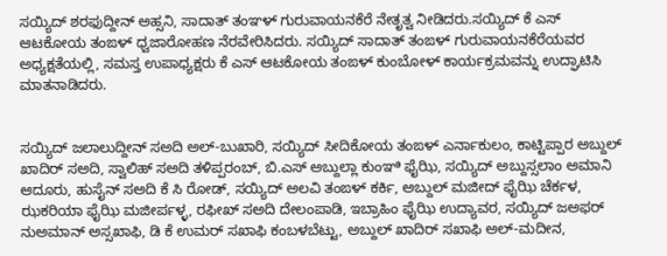ಸಯ್ಯಿದ್ ಶರಫುದ್ದೀನ್ ಅಹ್ಸನಿ, ಸಾದಾತ್ ತಂಞಳ್ ಗುರುವಾಯನಕೆರೆ ನೇತೃತ್ವ ನೀಡಿದರು.ಸಯ್ಯಿದ್ ಕೆ ಎಸ್ ಆಟಕೋಯ ತಂಙಳ್ ಧ್ವಜಾರೋಹಣ ನೆರವೇರಿಸಿದರು. ಸಯ್ಯಿದ್ ಸಾದಾತ್ ತಂಙಳ್ ಗುರುವಾಯನಕೆರೆಯವರ ಅಧ್ಯಕ್ಷತೆಯಲ್ಲಿ, ಸಮಸ್ತ ಉಪಾಧ್ಯಕ್ಷರು ಕೆ ಎಸ್ ಆಟಕೋಯ ತಂಙಳ್ ಕುಂಬೋಳ್ ಕಾರ್ಯಕ್ರಮವನ್ನು ಉದ್ಘಾಟಿಸಿ ಮಾತನಾಡಿದರು.


ಸಯ್ಯಿದ್ ಜಲಾಲುದ್ದೀನ್ ಸಅದಿ ಅಲ್-ಬುಖಾರಿ, ಸಯ್ಯಿದ್ ಸೀದಿಕೋಯ ತಂಙಳ್ ಎರ್ನಾಕುಲಂ, ಕಾಟ್ಟಿಪ್ಪಾರ ಅಬ್ದುಲ್ ಖಾದಿರ್ ಸಅದಿ, ಸ್ವಾಲಿಹ್ ಸಅದಿ ತಳಿಪ್ಪರಂಬ್, ಬಿ.ಎಸ್ ಅಬ್ದುಲ್ಲಾ ಕುಂಞಿ ಫೈಝಿ, ಸಯ್ಯಿದ್ ಅಬ್ದುಸ್ಸಲಾಂ ಅಮಾನಿ ಆದೂರು, ಹುಸೈನ್ ಸಅದಿ ಕೆ ಸಿ ರೋಡ್, ಸಯ್ಯಿದ್ ಅಲವಿ ತಂಙಳ್ ಕರ್ಕಿ, ಅಬ್ದುಲ್ ಮಜೀದ್ ಫೈಝಿ ಚೆರ್ಕಳ, ಝಕರಿಯಾ ಫೈಝಿ ಮಜೀರ್ಪಳ್ಳ, ರಫೀಖ್ ಸಅದಿ ದೇಲಂಪಾಡಿ, ಇಬ್ರಾಹಿಂ ಫೈಝಿ ಉದ್ಯಾವರ, ಸಯ್ಯಿದ್ ಜಅಫರ್ ನುಅಮಾನ್ ಅಸ್ಸಖಾಫಿ, ಡಿ ಕೆ ಉಮರ್ ಸಖಾಫಿ ಕಂಬಳಬೆಟ್ಟು, ಅಬ್ದುಲ್ ಖಾದಿರ್ ಸಖಾಫಿ ಅಲ್-ಮದೀನ,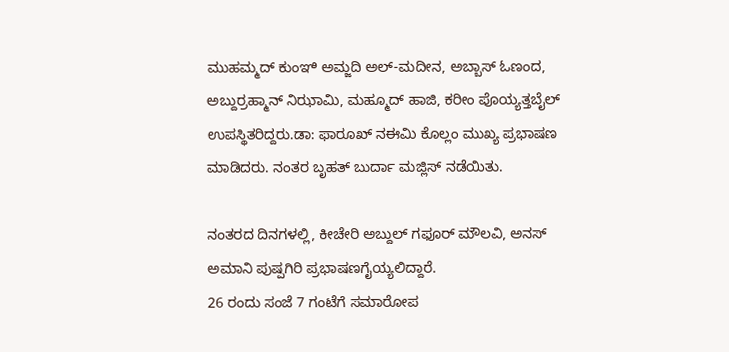ಮುಹಮ್ಮದ್ ಕುಂಞಿ ಅಮ್ಜದಿ ಅಲ್-ಮದೀನ, ಅಬ್ಬಾಸ್ ಓಣಂದ, ಅಬ್ದುರ್ರಹ್ಮಾನ್ ನಿಝಾಮಿ, ಮಹ್ಮೂದ್ ಹಾಜಿ, ಕರೀಂ ಪೊಯ್ಯತ್ತಬೈಲ್ ಉಪಸ್ಥಿತರಿದ್ದರು.ಡಾ: ಫಾರೂಖ್ ನಈಮಿ ಕೊಲ್ಲಂ ಮುಖ್ಯ ಪ್ರಭಾಷಣ ಮಾಡಿದರು. ನಂತರ ಬೃಹತ್ ಬುರ್ದಾ ಮಜ್ಲಿಸ್ ನಡೆಯಿತು.

ನಂತರದ ದಿನಗಳಲ್ಲಿ, ಕೀಚೇರಿ ಅಬ್ದುಲ್ ಗಫೂರ್ ಮೌಲವಿ, ಅನಸ್ ಅಮಾನಿ ಪುಷ್ಪಗಿರಿ ಪ್ರಭಾಷಣಗೈಯ್ಯಲಿದ್ದಾರೆ.
26 ರಂದು ಸಂಜೆ 7 ಗಂಟೆಗೆ ಸಮಾರೋಪ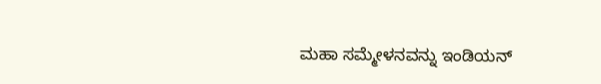ಮಹಾ ಸಮ್ಮೇಳನವನ್ನು ಇಂಡಿಯನ್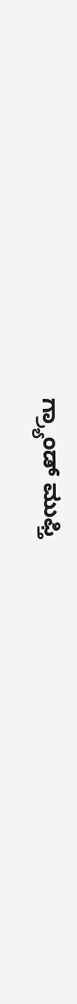ಗ್ರ್ಯಾಂಡ್ ಮುಫ್ತಿ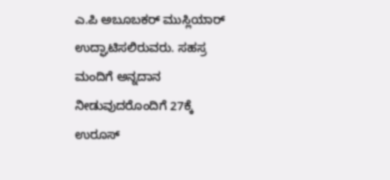ಎ.ಪಿ ಅಬೂಬಕರ್ ಮುಸ್ಲಿಯಾರ್ ಉದ್ಘಾಟಿಸಲಿರುವರು. ಸಹಸ್ರ ಮಂದಿಗೆ ಅನ್ನದಾನ ನೀಡುವುದರೊಂದಿಗೆ 27ಕ್ಕೆ ಉರೂಸ್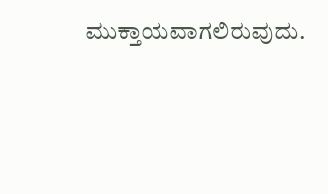ಮುಕ್ತಾಯವಾಗಲಿರುವುದು.